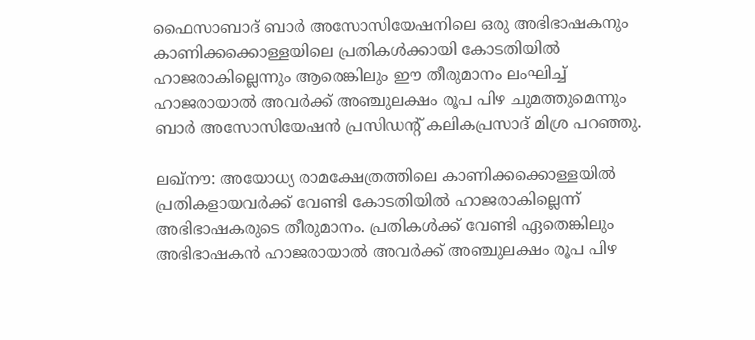ഫൈസാബാദ് ബാർ അസോസിയേഷനിലെ ഒരു അഭിഭാഷകനും കാണിക്കക്കൊള്ളയിലെ പ്രതികൾക്കായി കോടതിയിൽ ഹാജരാകില്ലെന്നും ആരെങ്കിലും ഈ തീരുമാനം ലംഘിച്ച് ഹാജരായാൽ അവർക്ക് അഞ്ചുലക്ഷം രൂപ പിഴ ചുമത്തുമെന്നും ബാർ അസോസിയേഷൻ പ്രസിഡന്റ് കലികപ്രസാദ് മിശ്ര പറഞ്ഞു.

ലഖ്നൗ: അയോധ്യ രാമക്ഷേത്രത്തിലെ കാണിക്കക്കൊള്ളയിൽ പ്രതികളായവർക്ക് വേണ്ടി കോടതിയിൽ ഹാജരാകില്ലെന്ന് അഭിഭാഷകരുടെ തീരുമാനം. പ്രതികൾക്ക് വേണ്ടി ഏതെങ്കിലും അഭിഭാഷകൻ ഹാജരായാൽ അവ‍ർക്ക് അഞ്ചുലക്ഷം രൂപ പിഴ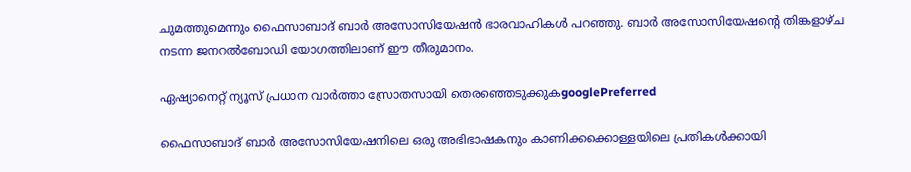ചുമത്തുമെന്നും ഫൈസാബാദ് ബാർ അസോസിയേഷൻ ഭാരവാഹികൾ പറഞ്ഞു. ബാർ അസോസിയേഷന്റെ തിങ്കളാഴ്ച നടന്ന ജനറൽബോഡി യോഗത്തിലാണ് ഈ തീരുമാനം.

ഏഷ്യാനെറ്റ് ന്യൂസ് പ്രധാന വാർത്താ സ്രോതസായി തെരഞ്ഞെടുക്കുകgooglePreferred

ഫൈസാബാദ് ബാർ അസോസിയേഷനിലെ ഒരു അഭിഭാഷകനും കാണിക്കക്കൊള്ളയിലെ പ്രതികൾക്കായി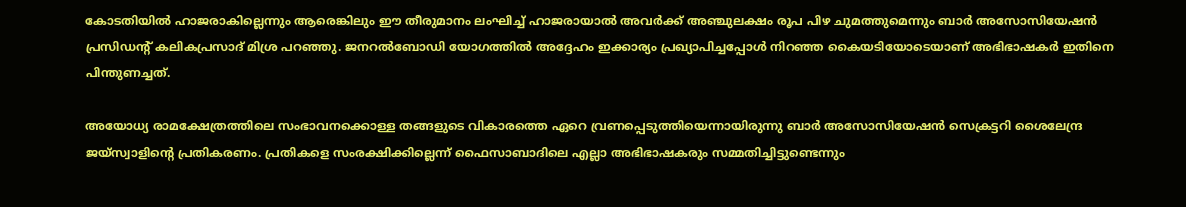കോടതിയിൽ ഹാജരാകില്ലെന്നും ആരെങ്കിലും ഈ തീരുമാനം ലംഘിച്ച് ഹാജരായാൽ അവർക്ക് അഞ്ചുലക്ഷം രൂപ പിഴ ചുമത്തുമെന്നും ബാർ അസോസിയേഷൻ പ്രസിഡന്റ് കലികപ്രസാദ് മിശ്ര പറഞ്ഞു. ജനറൽബോഡി യോഗത്തിൽ അദ്ദേഹം ഇക്കാര്യം പ്രഖ്യാപിച്ചപ്പോൾ നിറഞ്ഞ കൈയടിയോടെയാണ് അഭിഭാഷകർ ഇതിനെ പിന്തുണച്ചത്.

അയോധ്യ രാമക്ഷേത്രത്തിലെ സംഭാവനക്കൊള്ള തങ്ങളുടെ വികാരത്തെ ഏറെ വ്രണപ്പെടുത്തിയെന്നായിരുന്നു ബാർ അസോസിയേഷൻ സെക്രട്ടറി ശൈലേന്ദ്ര ജയ്സ്വാളിന്റെ പ്രതികരണം. പ്രതികളെ സംരക്ഷിക്കില്ലെന്ന് ഫൈസാബാദിലെ എല്ലാ അഭിഭാഷകരും സമ്മതിച്ചിട്ടുണ്ടെന്നും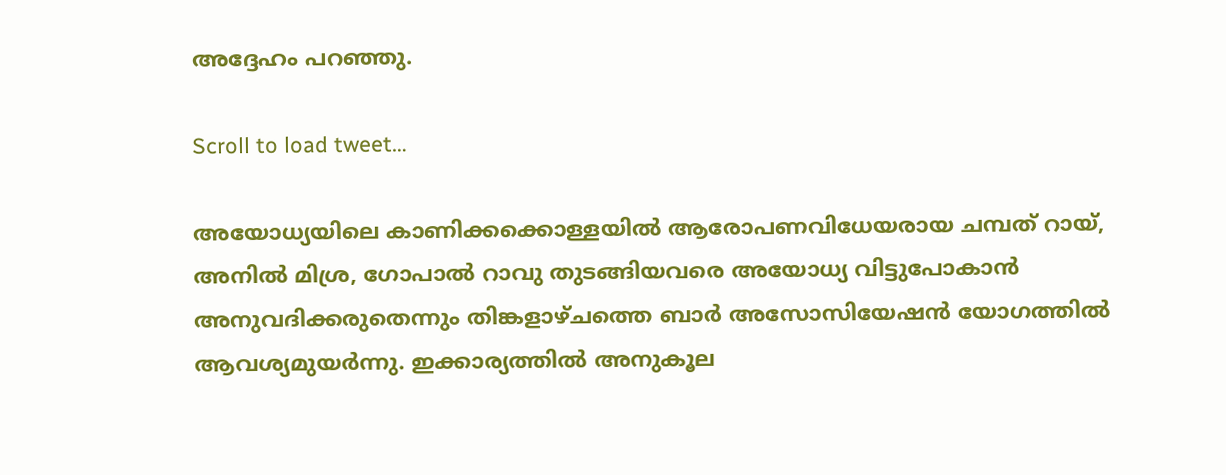അദ്ദേഹം പറഞ്ഞു.

Scroll to load tweet…

അയോധ്യയിലെ കാണിക്കക്കൊള്ളയിൽ ആരോപണവിധേയരായ ചമ്പത് റായ്, അനിൽ മിശ്ര, ഗോപാൽ റാവു തുടങ്ങിയവരെ അയോധ്യ വിട്ടുപോകാൻ അനുവദിക്കരുതെന്നും തിങ്കളാഴ്ചത്തെ ബാർ അസോസിയേഷൻ യോഗത്തിൽ ആവശ്യമുയർന്നു. ഇക്കാര്യത്തിൽ അനുകൂല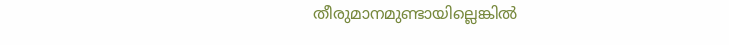തീരുമാനമുണ്ടായില്ലെങ്കിൽ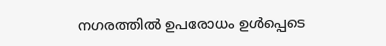നഗരത്തിൽ ഉപരോധം ഉൾപ്പെടെ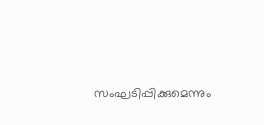സംഘടിപ്പിക്കുമെന്നും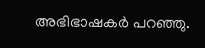അഭിഭാഷകർ പറഞ്ഞു.